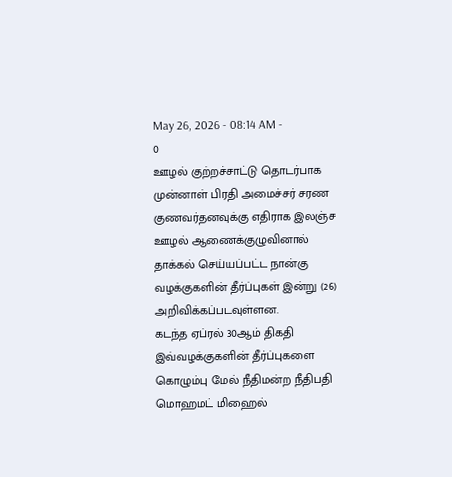May 26, 2026 - 08:14 AM -
0
ஊழல் குற்றச்சாட்டு தொடர்பாக முன்னாள் பிரதி அமைச்சர் சரண குணவர்தனவுக்கு எதிராக இலஞ்ச ஊழல் ஆணைக்குழுவினால் தாக்கல் செய்யப்பட்ட நான்கு வழக்குகளின் தீர்ப்புகள் இன்று (26) அறிவிக்கப்படவுள்ளன.
கடந்த ஏப்ரல் 30ஆம் திகதி இவ்வழக்குகளின் தீர்ப்புகளை கொழும்பு மேல் நீதிமன்ற நீதிபதி மொஹமட் மிஹைல்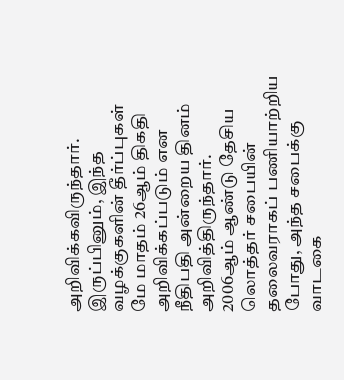அறிவிக்கவிருந்தார்.
இருப்பினும், இந்த வழக்குகளின் தீர்ப்புகள் மே மாதம் 26ஆம் திகதி அறிவிக்கப்படும் என நீதிபதி அன்றைய தினம் அறிவித்திருந்தார்.
2006ஆம் ஆண்டு தேசிய லொத்தர் சபையின் தலைவராகப் பணியாற்றிய போது, அந்த சபைக்கு வாடகை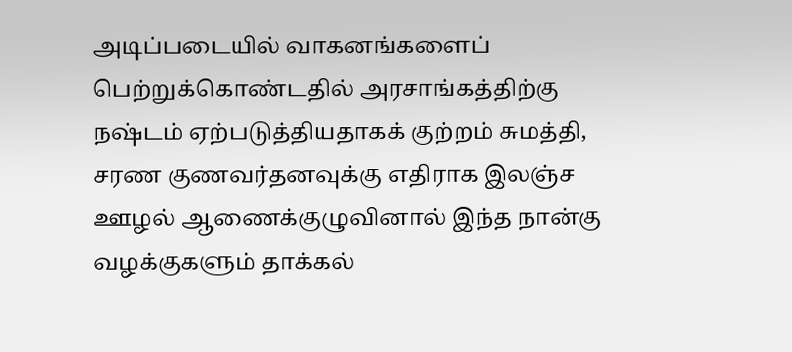அடிப்படையில் வாகனங்களைப் பெற்றுக்கொண்டதில் அரசாங்கத்திற்கு நஷ்டம் ஏற்படுத்தியதாகக் குற்றம் சுமத்தி, சரண குணவர்தனவுக்கு எதிராக இலஞ்ச ஊழல் ஆணைக்குழுவினால் இந்த நான்கு வழக்குகளும் தாக்கல்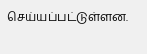செய்யப்பட்டுள்ளன.